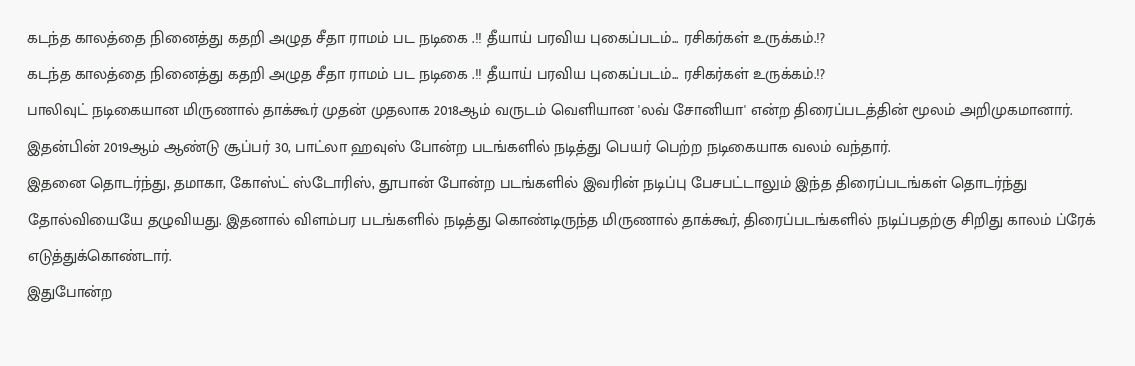கடந்த காலத்தை நினைத்து கதறி அழுத சீதா ராமம் பட நடிகை .!! தீயாய் பரவிய புகைப்படம்... ரசிகர்கள் உருக்கம்.!?
கடந்த காலத்தை நினைத்து கதறி அழுத சீதா ராமம் பட நடிகை .!! தீயாய் பரவிய புகைப்படம்... ரசிகர்கள் உருக்கம்.!?
பாலிவுட் நடிகையான மிருணால் தாக்கூர் முதன் முதலாக 2018ஆம் வருடம் வெளியான 'லவ் சோனியா' என்ற திரைப்படத்தின் மூலம் அறிமுகமானார். இதன்பின் 2019ஆம் ஆண்டு சூப்பர் 30, பாட்லா ஹவுஸ் போன்ற படங்களில் நடித்து பெயர் பெற்ற நடிகையாக வலம் வந்தார்.
இதனை தொடர்ந்து, தமாகா, கோஸ்ட் ஸ்டோரிஸ், தூபான் போன்ற படங்களில் இவரின் நடிப்பு பேசபட்டாலும் இந்த திரைப்படங்கள் தொடர்ந்து தோல்வியையே தழுவியது. இதனால் விளம்பர படங்களில் நடித்து கொண்டிருந்த மிருணால் தாக்கூர், திரைப்படங்களில் நடிப்பதற்கு சிறிது காலம் ப்ரேக் எடுத்துக்கொண்டார்.
இதுபோன்ற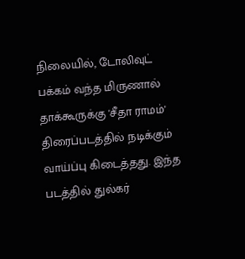நிலையில், டோலிவுட் பக்கம் வந்த மிருணால் தாக்கூருக்கு 'சீதா ராமம்' திரைப்படத்தில் நடிக்கும் வாய்ப்பு கிடைத்தது. இந்த படத்தில் துல்கர்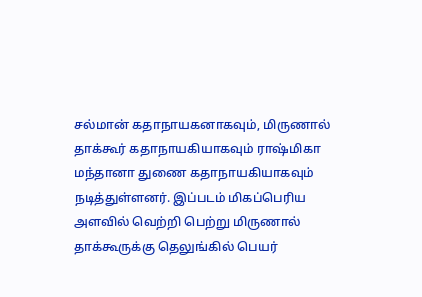சல்மான் கதாநாயகனாகவும், மிருணால் தாக்கூர் கதாநாயகியாகவும் ராஷ்மிகா மந்தானா துணை கதாநாயகியாகவும் நடித்துள்ளனர். இப்படம் மிகப்பெரிய அளவில் வெற்றி பெற்று மிருணால் தாக்கூருக்கு தெலுங்கில் பெயர்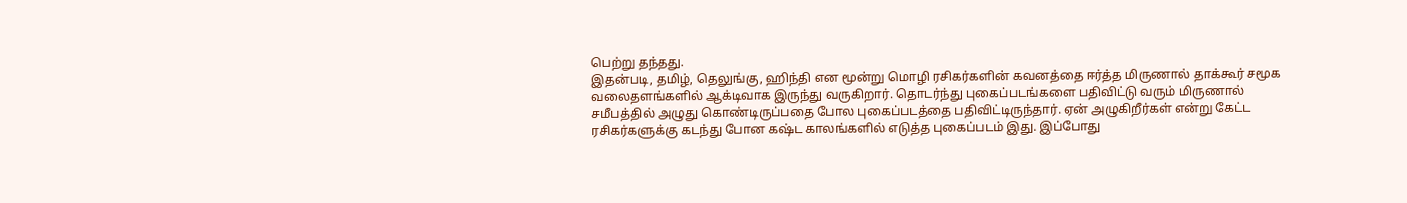பெற்று தந்தது.
இதன்படி, தமிழ், தெலுங்கு, ஹிந்தி என மூன்று மொழி ரசிகர்களின் கவனத்தை ஈர்த்த மிருணால் தாக்கூர் சமூக வலைதளங்களில் ஆக்டிவாக இருந்து வருகிறார். தொடர்ந்து புகைப்படங்களை பதிவிட்டு வரும் மிருணால் சமீபத்தில் அழுது கொண்டிருப்பதை போல புகைப்படத்தை பதிவிட்டிருந்தார். ஏன் அழுகிறீர்கள் என்று கேட்ட ரசிகர்களுக்கு கடந்து போன கஷ்ட காலங்களில் எடுத்த புகைப்படம் இது. இப்போது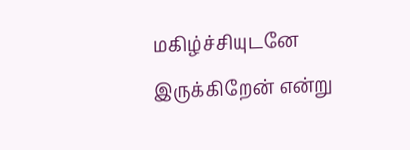மகிழ்ச்சியுடனே இருக்கிறேன் என்று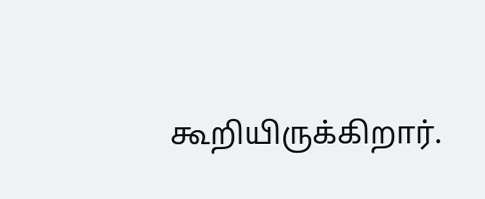கூறியிருக்கிறார்.